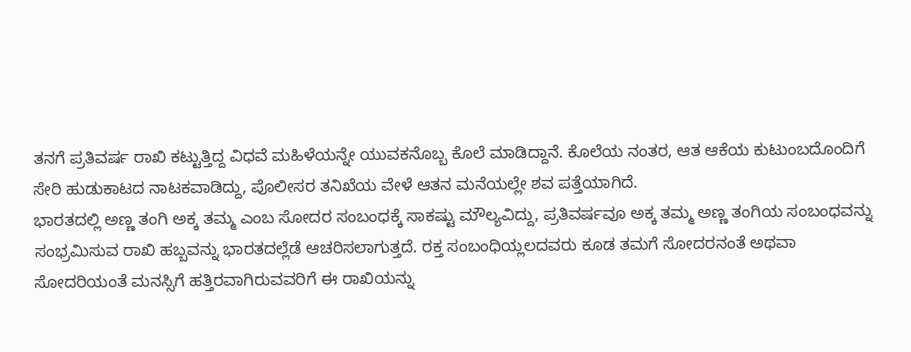ತನಗೆ ಪ್ರತಿವರ್ಷ ರಾಖಿ ಕಟ್ಟುತ್ತಿದ್ದ ವಿಧವೆ ಮಹಿಳೆಯನ್ನೇ ಯುವಕನೊಬ್ಬ ಕೊಲೆ ಮಾಡಿದ್ದಾನೆ. ಕೊಲೆಯ ನಂತರ, ಆತ ಆಕೆಯ ಕುಟುಂಬದೊಂದಿಗೆ ಸೇರಿ ಹುಡುಕಾಟದ ನಾಟಕವಾಡಿದ್ದು, ಪೊಲೀಸರ ತನಿಖೆಯ ವೇಳೆ ಆತನ ಮನೆಯಲ್ಲೇ ಶವ ಪತ್ತೆಯಾಗಿದೆ.
ಭಾರತದಲ್ಲಿ ಅಣ್ಣ ತಂಗಿ ಅಕ್ಕ ತಮ್ಮ ಎಂಬ ಸೋದರ ಸಂಬಂಧಕ್ಕೆ ಸಾಕಷ್ಟು ಮೌಲ್ಯವಿದ್ದು, ಪ್ರತಿವರ್ಷವೂ ಅಕ್ಕ ತಮ್ಮ ಅಣ್ಣ ತಂಗಿಯ ಸಂಬಂಧವನ್ನು ಸಂಭ್ರಮಿಸುವ ರಾಖಿ ಹಬ್ಬವನ್ನು ಭಾರತದಲ್ಲೆಡೆ ಆಚರಿಸಲಾಗುತ್ತದೆ. ರಕ್ತ ಸಂಬಂಧಿಯ್ಲಲದವರು ಕೂಡ ತಮಗೆ ಸೋದರನಂತೆ ಅಥವಾ ಸೋದರಿಯಂತೆ ಮನಸ್ಸಿಗೆ ಹತ್ತಿರವಾಗಿರುವವರಿಗೆ ಈ ರಾಖಿಯನ್ನು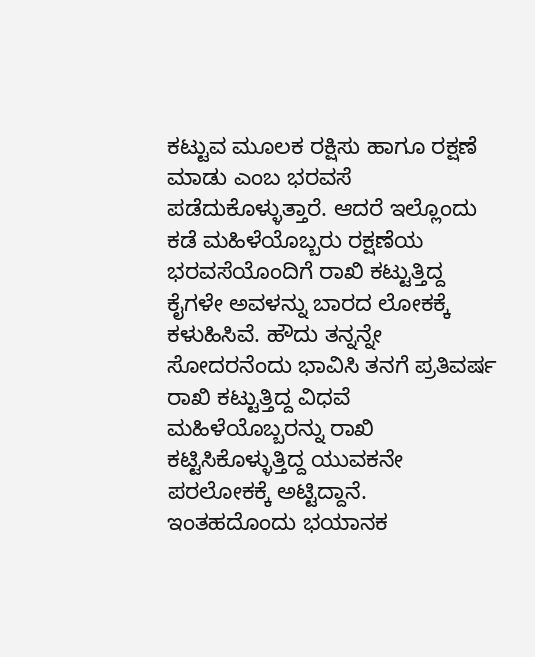ಕಟ್ಟುವ ಮೂಲಕ ರಕ್ಷಿಸು ಹಾಗೂ ರಕ್ಷಣೆ ಮಾಡು ಎಂಬ ಭರವಸೆ ಪಡೆದುಕೊಳ್ಳುತ್ತಾರೆ. ಆದರೆ ಇಲ್ಲೊಂದು ಕಡೆ ಮಹಿಳೆಯೊಬ್ಬರು ರಕ್ಷಣೆಯ ಭರವಸೆಯೊಂದಿಗೆ ರಾಖಿ ಕಟ್ಟುತ್ತಿದ್ದ ಕೈಗಳೇ ಅವಳನ್ನು ಬಾರದ ಲೋಕಕ್ಕೆ ಕಳುಹಿಸಿವೆ. ಹೌದು ತನ್ನನ್ನೇ ಸೋದರನೆಂದು ಭಾವಿಸಿ ತನಗೆ ಪ್ರತಿವರ್ಷ ರಾಖಿ ಕಟ್ಟುತ್ತಿದ್ದ ವಿಧವೆ ಮಹಿಳೆಯೊಬ್ಬರನ್ನು ರಾಖಿ ಕಟ್ಟಿಸಿಕೊಳ್ಳುತ್ತಿದ್ದ ಯುವಕನೇ ಪರಲೋಕಕ್ಕೆ ಅಟ್ಟಿದ್ದಾನೆ. ಇಂತಹದೊಂದು ಭಯಾನಕ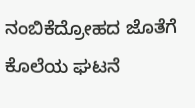ನಂಬಿಕೆದ್ರೋಹದ ಜೊತೆಗೆ ಕೊಲೆಯ ಘಟನೆ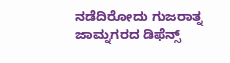ನಡೆದಿರೋದು ಗುಜರಾತ್ನ ಜಾಮ್ನಗರದ ಡಿಫೆನ್ಸ್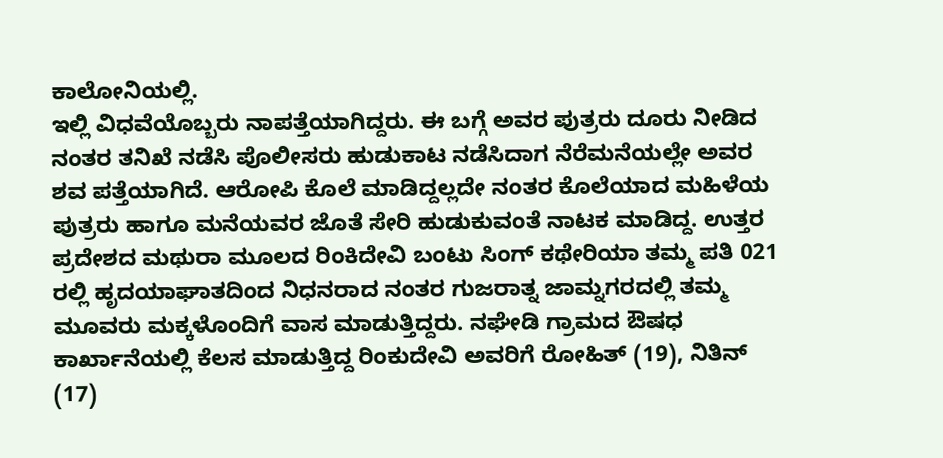ಕಾಲೋನಿಯಲ್ಲಿ.
ಇಲ್ಲಿ ವಿಧವೆಯೊಬ್ಬರು ನಾಪತ್ತೆಯಾಗಿದ್ದರು. ಈ ಬಗ್ಗೆ ಅವರ ಪುತ್ರರು ದೂರು ನೀಡಿದ ನಂತರ ತನಿಖೆ ನಡೆಸಿ ಪೊಲೀಸರು ಹುಡುಕಾಟ ನಡೆಸಿದಾಗ ನೆರೆಮನೆಯಲ್ಲೇ ಅವರ ಶವ ಪತ್ತೆಯಾಗಿದೆ. ಆರೋಪಿ ಕೊಲೆ ಮಾಡಿದ್ದಲ್ಲದೇ ನಂತರ ಕೊಲೆಯಾದ ಮಹಿಳೆಯ ಪುತ್ರರು ಹಾಗೂ ಮನೆಯವರ ಜೊತೆ ಸೇರಿ ಹುಡುಕುವಂತೆ ನಾಟಕ ಮಾಡಿದ್ದ. ಉತ್ತರ ಪ್ರದೇಶದ ಮಥುರಾ ಮೂಲದ ರಿಂಕಿದೇವಿ ಬಂಟು ಸಿಂಗ್ ಕಥೇರಿಯಾ ತಮ್ಮ ಪತಿ 021 ರಲ್ಲಿ ಹೃದಯಾಘಾತದಿಂದ ನಿಧನರಾದ ನಂತರ ಗುಜರಾತ್ನ ಜಾಮ್ನಗರದಲ್ಲಿ ತಮ್ಮ ಮೂವರು ಮಕ್ಕಳೊಂದಿಗೆ ವಾಸ ಮಾಡುತ್ತಿದ್ದರು. ನಘೇಡಿ ಗ್ರಾಮದ ಔಷಧ ಕಾರ್ಖಾನೆಯಲ್ಲಿ ಕೆಲಸ ಮಾಡುತ್ತಿದ್ದ ರಿಂಕುದೇವಿ ಅವರಿಗೆ ರೋಹಿತ್ (19), ನಿತಿನ್ (17)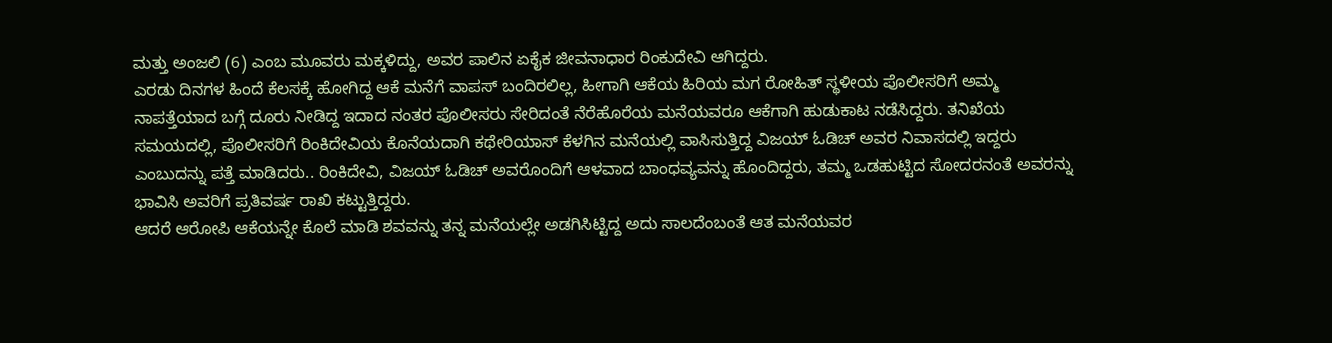ಮತ್ತು ಅಂಜಲಿ (6) ಎಂಬ ಮೂವರು ಮಕ್ಕಳಿದ್ದು, ಅವರ ಪಾಲಿನ ಏಕೈಕ ಜೀವನಾಧಾರ ರಿಂಕುದೇವಿ ಆಗಿದ್ದರು.
ಎರಡು ದಿನಗಳ ಹಿಂದೆ ಕೆಲಸಕ್ಕೆ ಹೋಗಿದ್ದ ಆಕೆ ಮನೆಗೆ ವಾಪಸ್ ಬಂದಿರಲಿಲ್ಲ, ಹೀಗಾಗಿ ಆಕೆಯ ಹಿರಿಯ ಮಗ ರೋಹಿತ್ ಸ್ಥಳೀಯ ಪೊಲೀಸರಿಗೆ ಅಮ್ಮ ನಾಪತ್ತೆಯಾದ ಬಗ್ಗೆ ದೂರು ನೀಡಿದ್ದ ಇದಾದ ನಂತರ ಪೊಲೀಸರು ಸೇರಿದಂತೆ ನೆರೆಹೊರೆಯ ಮನೆಯವರೂ ಆಕೆಗಾಗಿ ಹುಡುಕಾಟ ನಡೆಸಿದ್ದರು. ತನಿಖೆಯ ಸಮಯದಲ್ಲಿ, ಪೊಲೀಸರಿಗೆ ರಿಂಕಿದೇವಿಯ ಕೊನೆಯದಾಗಿ ಕಥೇರಿಯಾಸ್ ಕೆಳಗಿನ ಮನೆಯಲ್ಲಿ ವಾಸಿಸುತ್ತಿದ್ದ ವಿಜಯ್ ಓಡಿಚ್ ಅವರ ನಿವಾಸದಲ್ಲಿ ಇದ್ದರು ಎಂಬುದನ್ನು ಪತ್ತೆ ಮಾಡಿದರು.. ರಿಂಕಿದೇವಿ, ವಿಜಯ್ ಓಡಿಚ್ ಅವರೊಂದಿಗೆ ಆಳವಾದ ಬಾಂಧವ್ಯವನ್ನು ಹೊಂದಿದ್ದರು, ತಮ್ಮ ಒಡಹುಟ್ಟಿದ ಸೋದರನಂತೆ ಅವರನ್ನು ಭಾವಿಸಿ ಅವರಿಗೆ ಪ್ರತಿವರ್ಷ ರಾಖಿ ಕಟ್ಟುತ್ತಿದ್ದರು.
ಆದರೆ ಆರೋಪಿ ಆಕೆಯನ್ನೇ ಕೊಲೆ ಮಾಡಿ ಶವವನ್ನು ತನ್ನ ಮನೆಯಲ್ಲೇ ಅಡಗಿಸಿಟ್ಟಿದ್ದ ಅದು ಸಾಲದೆಂಬಂತೆ ಆತ ಮನೆಯವರ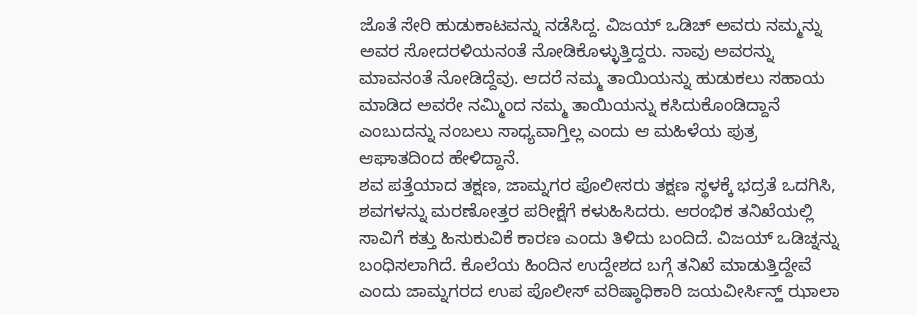ಜೊತೆ ಸೇರಿ ಹುಡುಕಾಟವನ್ನು ನಡೆಸಿದ್ದ. ವಿಜಯ್ ಒಡಿಚ್ ಅವರು ನಮ್ಮನ್ನು ಅವರ ಸೋದರಳಿಯನಂತೆ ನೋಡಿಕೊಳ್ಳುತ್ತಿದ್ದರು. ನಾವು ಅವರನ್ನು ಮಾವನಂತೆ ನೋಡಿದ್ದೆವು. ಆದರೆ ನಮ್ಮ ತಾಯಿಯನ್ನು ಹುಡುಕಲು ಸಹಾಯ ಮಾಡಿದ ಅವರೇ ನಮ್ಮಿಂದ ನಮ್ಮ ತಾಯಿಯನ್ನು ಕಸಿದುಕೊಂಡಿದ್ದಾನೆ ಎಂಬುದನ್ನು ನಂಬಲು ಸಾಧ್ಯವಾಗ್ತಿಲ್ಲ ಎಂದು ಆ ಮಹಿಳೆಯ ಪುತ್ರ ಆಘಾತದಿಂದ ಹೇಳಿದ್ದಾನೆ.
ಶವ ಪತ್ತೆಯಾದ ತಕ್ಷಣ, ಜಾಮ್ನಗರ ಪೊಲೀಸರು ತಕ್ಷಣ ಸ್ಥಳಕ್ಕೆ ಭದ್ರತೆ ಒದಗಿಸಿ, ಶವಗಳನ್ನು ಮರಣೋತ್ತರ ಪರೀಕ್ಷೆಗೆ ಕಳುಹಿಸಿದರು. ಆರಂಭಿಕ ತನಿಖೆಯಲ್ಲಿ ಸಾವಿಗೆ ಕತ್ತು ಹಿಸುಕುವಿಕೆ ಕಾರಣ ಎಂದು ತಿಳಿದು ಬಂದಿದೆ. ವಿಜಯ್ ಒಡಿಚ್ನನ್ನು ಬಂಧಿಸಲಾಗಿದೆ. ಕೊಲೆಯ ಹಿಂದಿನ ಉದ್ದೇಶದ ಬಗ್ಗೆ ತನಿಖೆ ಮಾಡುತ್ತಿದ್ದೇವೆ ಎಂದು ಜಾಮ್ನಗರದ ಉಪ ಪೊಲೀಸ್ ವರಿಷ್ಠಾಧಿಕಾರಿ ಜಯವೀರ್ಸಿನ್ಹ್ ಝಾಲಾ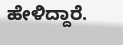ಹೇಳಿದ್ದಾರೆ.